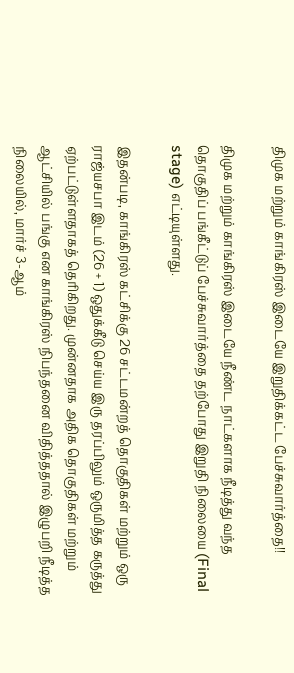திமுக மற்றும் காங்கிரஸ் இடையே இறுதிக்கட்ட பேச்சுவார்த்தை!!

திமுக மற்றும் காங்கிரஸ் இடையே நீண்ட நாட்களாக நீடித்து வந்த தொகுதிப் பங்கீட்டுப் பேச்சுவார்த்தை தற்போது இறுதி நிலையை (Final stage) எட்டியுள்ளது.

இதன்படி, காங்கிரஸ் கட்சிக்கு 26 சட்டமன்றத் தொகுதிகள் மற்றும் ஒரு ராஜ்யசபா இடம் (26 + 1) ஒதுக்கீடு செய்ய இரு தரப்பிலும் ஒருமித்த கருத்து ஏற்பட்டுள்ளதாகத் தெரிகிறது. முன்னதாக அதிக தொகுதிகள் மற்றும் ஆட்சியில் பங்கு என காங்கிரஸ் நிபந்தனை விதித்ததால் இழுபறி நீடித்த நிலையில், மார்ச் 3-ஆம்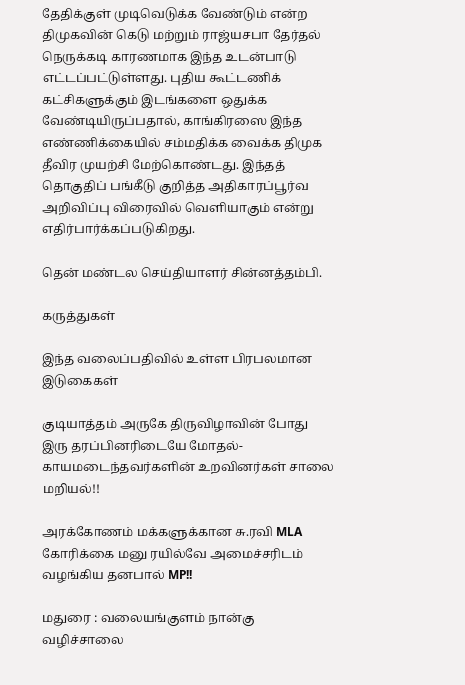தேதிக்குள் முடிவெடுக்க வேண்டும் என்ற திமுகவின் கெடு மற்றும் ராஜ்யசபா தேர்தல் நெருக்கடி காரணமாக இந்த உடன்பாடு எட்டப்பட்டுள்ளது. புதிய கூட்டணிக் கட்சிகளுக்கும் இடங்களை ஒதுக்க வேண்டியிருப்பதால், காங்கிரஸை இந்த எண்ணிக்கையில் சம்மதிக்க வைக்க திமுக தீவிர முயற்சி மேற்கொண்டது. இந்தத் தொகுதிப் பங்கீடு குறித்த அதிகாரப்பூர்வ அறிவிப்பு விரைவில் வெளியாகும் என்று எதிர்பார்க்கப்படுகிறது.

தென் மண்டல செய்தியாளர் சின்னத்தம்பி.

கருத்துகள்

இந்த வலைப்பதிவில் உள்ள பிரபலமான இடுகைகள்

குடியாத்தம் அருகே திருவிழாவின் போது இரு தரப்பினரிடையே மோதல்- காயமடைந்தவர்களின் உறவினர்கள் சாலை மறியல்!!

அரக்கோணம் மக்களுக்கான சு.ரவி MLA கோரிக்கை மனு ரயில்வே அமைச்சரிடம் வழங்கிய தனபால் MP!!

மதுரை : வலையங்குளம் நான்கு வழிச்சாலை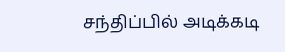சந்திப்பில் அடிக்கடி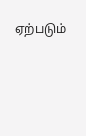ஏற்படும்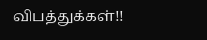விபத்துக்கள்!!